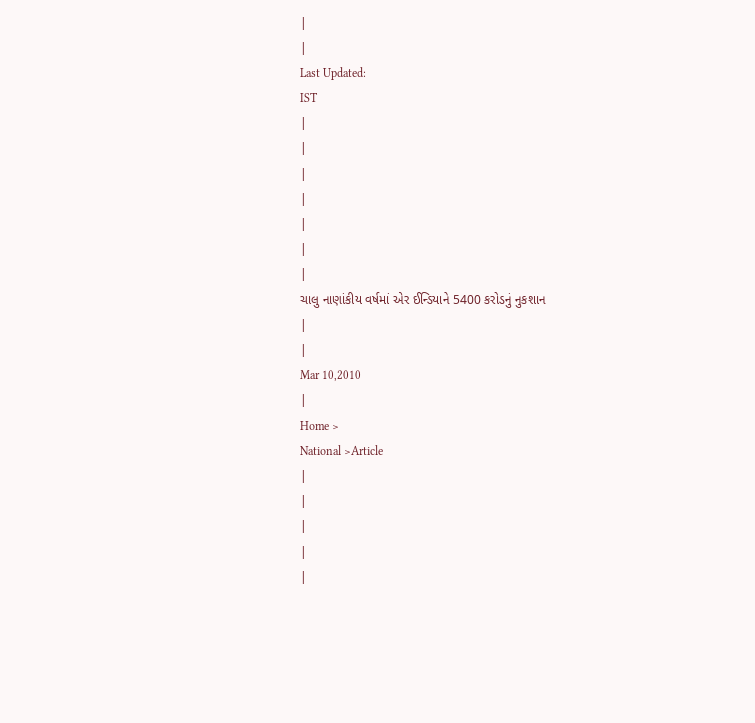|
|
Last Updated:
IST
|
|
|
|
|
|
|
ચાલુ નાણાંકીય વર્ષમાં એર ઈન્ડિયાને 5400 કરોડનું નુકશાન
|
|
Mar 10,2010
|
Home >
National >Article
|
|
|
|
|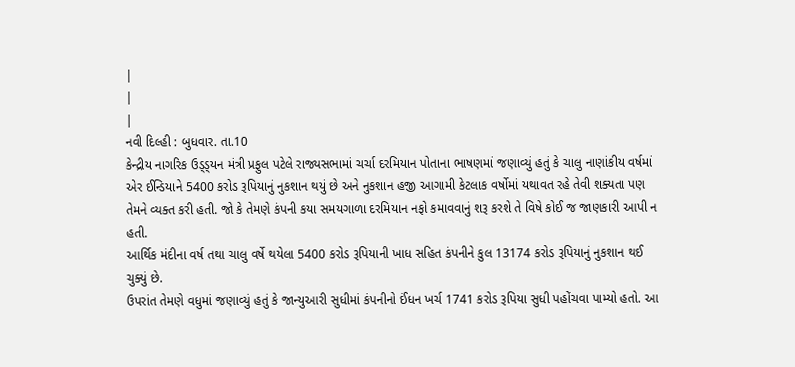|
|
|
નવી દિલ્હી : બુધવાર. તા.10
કેન્દ્રીય નાગરિક ઉડ્ડ્યન મંત્રી પ્રફુલ પટેલે રાજ્યસભામાં ચર્ચા દરમિયાન પોતાના ભાષણમાં જણાવ્યું હતું કે ચાલુ નાણાંકીય વર્ષમાં એર ઈન્ડિયાને 5400 કરોડ રૂપિયાનું નુકશાન થયું છે અને નુકશાન હજી આગામી કેટલાક વર્ષોમાં યથાવત રહે તેવી શક્યતા પણ તેમને વ્યક્ત કરી હતી. જો કે તેમણે કંપની કયા સમયગાળા દરમિયાન નફો કમાવવાનું શરૂ કરશે તે વિષે કોઈ જ જાણકારી આપી ન હતી.
આર્થિક મંદીના વર્ષ તથા ચાલુ વર્ષે થયેલા 5400 કરોડ રૂપિયાની ખાધ સહિત કંપનીને કુલ 13174 કરોડ રૂપિયાનું નુકશાન થઈ ચુક્યું છે.
ઉપરાંત તેમણે વધુમાં જણાવ્યું હતું કે જાન્યુઆરી સુધીમાં કંપનીનો ઈંધન ખર્ચ 1741 કરોડ રૂપિયા સુધી પહોંચવા પામ્યો હતો. આ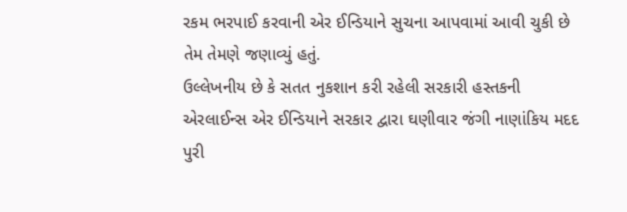રકમ ભરપાઈ કરવાની એર ઈન્ડિયાને સુચના આપવામાં આવી ચુકી છે તેમ તેમણે જણાવ્યું હતું.
ઉલ્લેખનીય છે કે સતત નુકશાન કરી રહેલી સરકારી હસ્તકની એરલાઈન્સ એર ઈન્ડિયાને સરકાર દ્વારા ઘણીવાર જંગી નાણાંકિય મદદ પુરી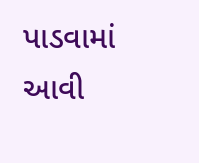પાડવામાં આવી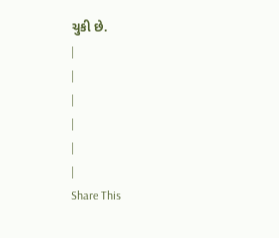ચુકી છે.
|
|
|
|
|
|
Share This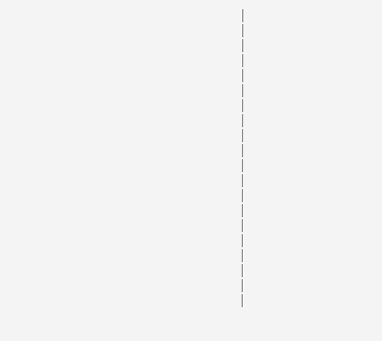|
|
|
|
|
|
|
|
|
|
|
|
|
|
|
|
|
|
|
|